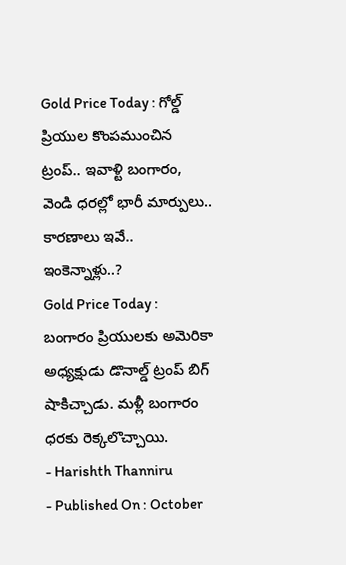Gold Price Today : గోల్డ్ ప్రియుల కొంపముంచిన ట్రంప్.. ఇవాళ్టి బంగారం, వెండి ధరల్లో భారీ మార్పులు.. కారణాలు ఇవే.. ఇంకెన్నాళ్లు..?
Gold Price Today : బంగారం ప్రియులకు అమెరికా అధ్యక్షుడు డొనాల్డ్ ట్రంప్ బిగ్ షాకిచ్చాడు. మళ్లీ బంగారం ధరకు రెక్కలొచ్చాయి.
- Harishth Thanniru
- Published On : October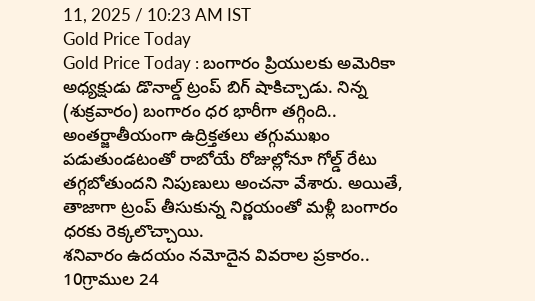11, 2025 / 10:23 AM IST
Gold Price Today
Gold Price Today : బంగారం ప్రియులకు అమెరికా అధ్యక్షుడు డొనాల్డ్ ట్రంప్ బిగ్ షాకిచ్చాడు. నిన్న (శుక్రవారం) బంగారం ధర భారీగా తగ్గింది.. అంతర్జాతీయంగా ఉద్రిక్తతలు తగ్గుముఖం పడుతుండటంతో రాబోయే రోజుల్లోనూ గోల్డ్ రేటు తగ్గబోతుందని నిపుణులు అంచనా వేశారు. అయితే, తాజాగా ట్రంప్ తీసుకున్న నిర్ణయంతో మళ్లీ బంగారం ధరకు రెక్కలొచ్చాయి.
శనివారం ఉదయం నమోదైన వివరాల ప్రకారం.. 10గ్రాముల 24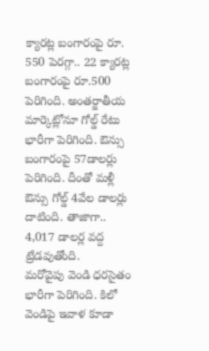క్యారట్ల బంగారంపై రూ. 550 పెరగ్గా.. 22 క్యారట్ల బంగారంపై రూ.500 పెరిగింది. అంతర్జాతీయ మార్కెట్లోనూ గోల్డ్ రేటు భారీగా పెరిగింది. ఔన్సు బంగారంపై 57డాలర్లు పెరిగింది. దీంతో మళ్లీ ఔన్సు గోల్డ్ 4వేల డాలర్లు దాటింది. తాజాగా.. 4,017 డాలర్ల వద్ద ట్రేడవుతోంది.
మరోవైపు వెండి ధరసైతం భారీగా పెరిగింది. కిలో వెండిపై ఇవాళ కూడా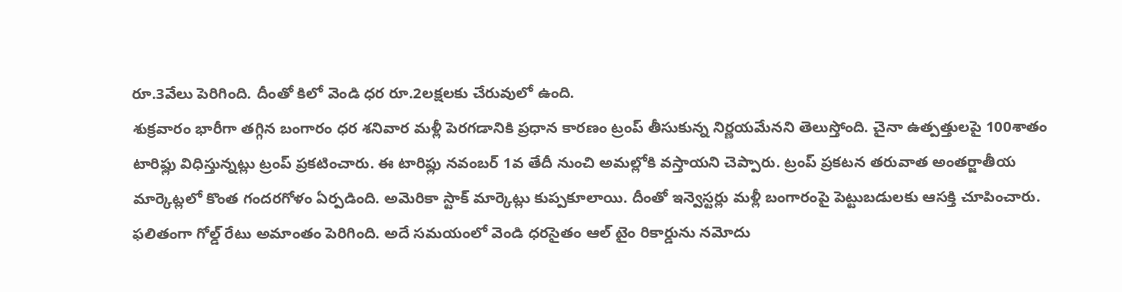రూ.3వేలు పెరిగింది. దీంతో కిలో వెండి ధర రూ.2లక్షలకు చేరువులో ఉంది.
శుక్రవారం భారీగా తగ్గిన బంగారం ధర శనివార మళ్లీ పెరగడానికి ప్రధాన కారణం ట్రంప్ తీసుకున్న నిర్ణయమేనని తెలుస్తోంది. చైనా ఉత్పత్తులపై 100శాతం టారిఫ్లు విధిస్తున్నట్లు ట్రంప్ ప్రకటించారు. ఈ టారిఫ్లు నవంబర్ 1వ తేదీ నుంచి అమల్లోకి వస్తాయని చెప్పారు. ట్రంప్ ప్రకటన తరువాత అంతర్జాతీయ మార్కెట్లలో కొంత గందరగోళం ఏర్పడింది. అమెరికా స్టాక్ మార్కెట్లు కుప్పకూలాయి. దీంతో ఇన్వెస్టర్లు మళ్లీ బంగారంపై పెట్టుబడులకు ఆసక్తి చూపించారు. ఫలితంగా గోల్డ్ రేటు అమాంతం పెరిగింది. అదే సమయంలో వెండి ధరసైతం ఆల్ టైం రికార్డును నమోదు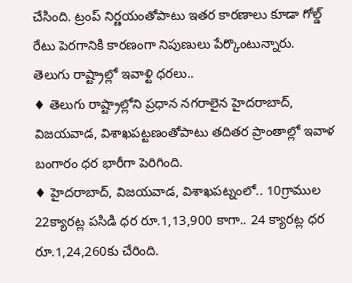చేసింది. ట్రంప్ నిర్ణయంతోపాటు ఇతర కారణాలు కూడా గోల్డ్ రేటు పెరగానికి కారణంగా నిపుణులు పేర్కొంటున్నారు.
తెలుగు రాష్ట్రాల్లో ఇవాళ్టి ధరలు..
♦ తెలుగు రాష్ట్రాల్లోని ప్రధాన నగరాలైన హైదరాబాద్, విజయవాడ, విశాఖపట్టణంతోపాటు తదితర ప్రాంతాల్లో ఇవాళ బంగారం ధర భారీగా పెరిగింది.
♦ హైదరాబాద్, విజయవాడ, విశాఖపట్నంలో.. 10గ్రాముల 22క్యారట్ల పసిడి ధర రూ.1,13,900 కాగా.. 24 క్యారట్ల ధర రూ.1,24,260కు చేరింది.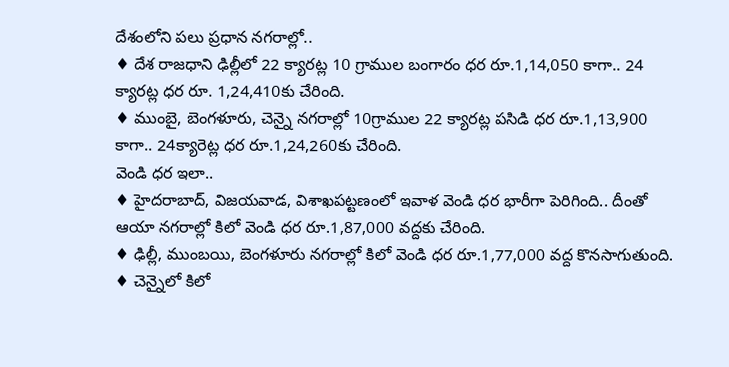దేశంలోని పలు ప్రధాన నగరాల్లో..
♦ దేశ రాజధాని ఢిల్లీలో 22 క్యారట్ల 10 గ్రాముల బంగారం ధర రూ.1,14,050 కాగా.. 24 క్యారట్ల ధర రూ. 1,24,410కు చేరింది.
♦ ముంబై, బెంగళూరు, చెన్నై నగరాల్లో 10గ్రాముల 22 క్యారట్ల పసిడి ధర రూ.1,13,900 కాగా.. 24క్యారెట్ల ధర రూ.1,24,260కు చేరింది.
వెండి ధర ఇలా..
♦ హైదరాబాద్, విజయవాడ, విశాఖపట్టణంలో ఇవాళ వెండి ధర భారీగా పెరిగింది.. దీంతో ఆయా నగరాల్లో కిలో వెండి ధర రూ.1,87,000 వద్దకు చేరింది.
♦ ఢిల్లీ, ముంబయి, బెంగళూరు నగరాల్లో కిలో వెండి ధర రూ.1,77,000 వద్ద కొనసాగుతుంది.
♦ చెన్నైలో కిలో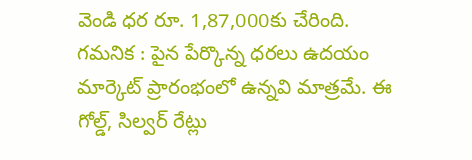వెండి ధర రూ. 1,87,000కు చేరింది.
గమనిక : పైన పేర్కొన్న ధరలు ఉదయం మార్కెట్ ప్రారంభంలో ఉన్నవి మాత్రమే. ఈ గోల్డ్, సిల్వర్ రేట్లు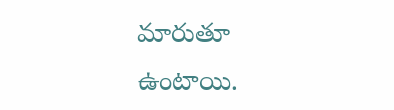మారుతూ ఉంటాయి.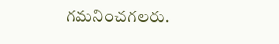గమనించగలరు.